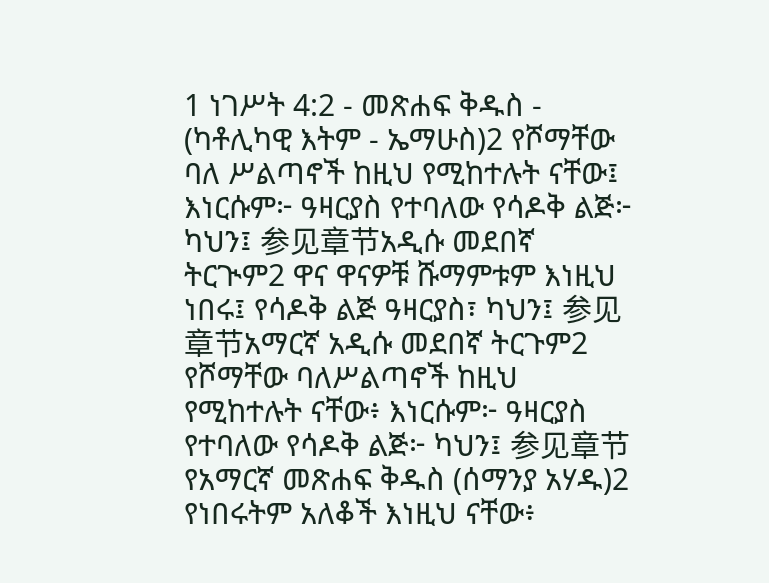1 ነገሥት 4:2 - መጽሐፍ ቅዱስ - (ካቶሊካዊ እትም - ኤማሁስ)2 የሾማቸው ባለ ሥልጣኖች ከዚህ የሚከተሉት ናቸው፤ እነርሱም፦ ዓዛርያስ የተባለው የሳዶቅ ልጅ፦ ካህን፤ 参见章节አዲሱ መደበኛ ትርጒም2 ዋና ዋናዎቹ ሹማምቱም እነዚህ ነበሩ፤ የሳዶቅ ልጅ ዓዛርያስ፣ ካህን፤ 参见章节አማርኛ አዲሱ መደበኛ ትርጉም2 የሾማቸው ባለሥልጣኖች ከዚህ የሚከተሉት ናቸው፥ እነርሱም፦ ዓዛርያስ የተባለው የሳዶቅ ልጅ፦ ካህን፤ 参见章节የአማርኛ መጽሐፍ ቅዱስ (ሰማንያ አሃዱ)2 የነበሩትም አለቆች እነዚህ ናቸው፥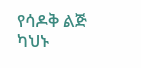የሳዶቅ ልጅ ካህኑ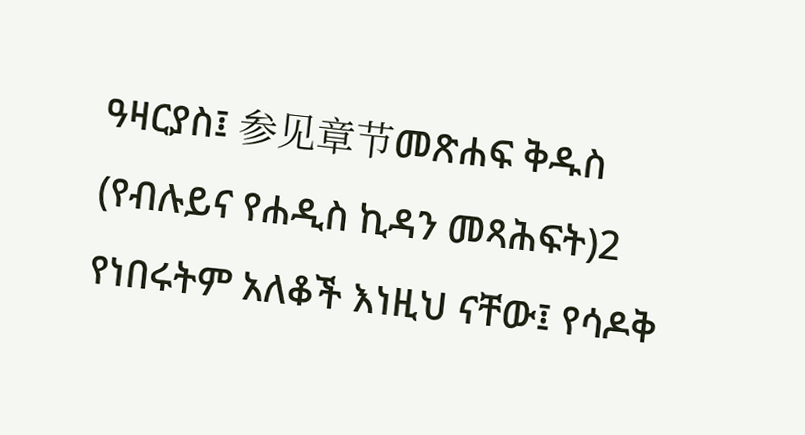ዓዛርያስ፤ 参见章节መጽሐፍ ቅዱስ (የብሉይና የሐዲስ ኪዳን መጻሕፍት)2 የነበሩትም አለቆች እነዚህ ናቸው፤ የሳዶቅ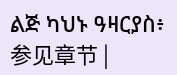ልጅ ካህኑ ዓዛርያስ፥ 参见章节 |